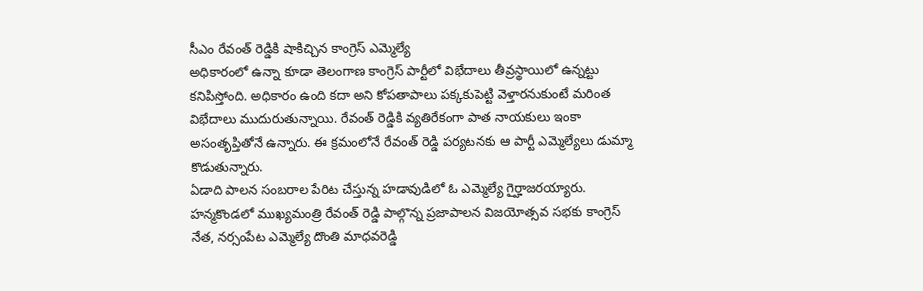సీఎం రేవంత్ రెడ్డికి షాకిచ్చిన కాంగ్రెస్ ఎమ్మెల్యే
అధికారంలో ఉన్నా కూడా తెలంగాణ కాంగ్రెస్ పార్టీలో విభేదాలు తీవ్రస్థాయిలో ఉన్నట్టు కనిపిస్తోంది. అధికారం ఉంది కదా అని కోపతాపాలు పక్కకుపెట్టి వెళ్తారనుకుంటే మరింత విభేదాలు ముదురుతున్నాయి. రేవంత్ రెడ్డికి వ్యతిరేకంగా పాత నాయకులు ఇంకా అసంతృప్తితోనే ఉన్నారు. ఈ క్రమంలోనే రేవంత్ రెడ్డి పర్యటనకు ఆ పార్టీ ఎమ్మెల్యేలు డుమ్మా కొడుతున్నారు.
ఏడాది పాలన సంబరాల పేరిట చేస్తున్న హడావుడిలో ఓ ఎమ్మెల్యే గైర్హాజరయ్యారు. హన్మకొండలో ముఖ్యమంత్రి రేవంత్ రెడ్డి పాల్గొన్న ప్రజాపాలన విజయోత్సవ సభకు కాంగ్రెస్ నేత, నర్సంపేట ఎమ్మెల్యే దొంతి మాధవరెడ్డి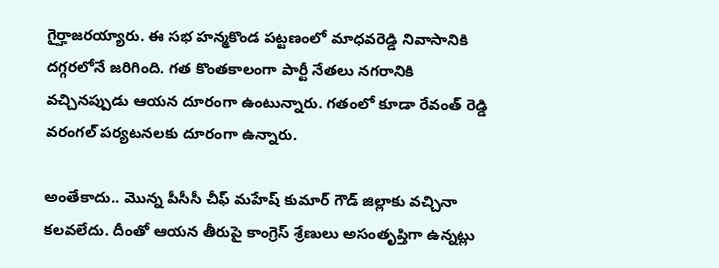గైర్హాజరయ్యారు. ఈ సభ హన్మకొండ పట్టణంలో మాధవరెడ్డి నివాసానికి దగ్గరలోనే జరిగింది. గత కొంతకాలంగా పార్టీ నేతలు నగరానికి వచ్చినప్పుడు ఆయన దూరంగా ఉంటున్నారు. గతంలో కూడా రేవంత్ రెడ్డి వరంగల్ పర్యటనలకు దూరంగా ఉన్నారు.

అంతేకాదు.. మొన్న పీసీసీ చీఫ్ మహేష్ కుమార్ గౌడ్ జిల్లాకు వచ్చినా కలవలేదు. దీంతో ఆయన తీరుపై కాంగ్రెస్ శ్రేణులు అసంతృప్తిగా ఉన్నట్లు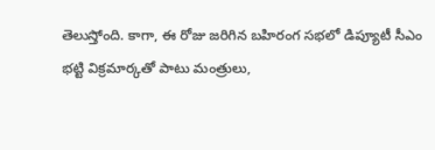తెలుస్తోంది. కాగా, ఈ రోజు జరిగిన బహిరంగ సభలో డిప్యూటీ సీఎం భట్టి విక్రమార్కతో పాటు మంత్రులు,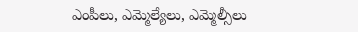ఎంపీలు, ఎమ్మెల్యేలు, ఎమ్మెల్సీలు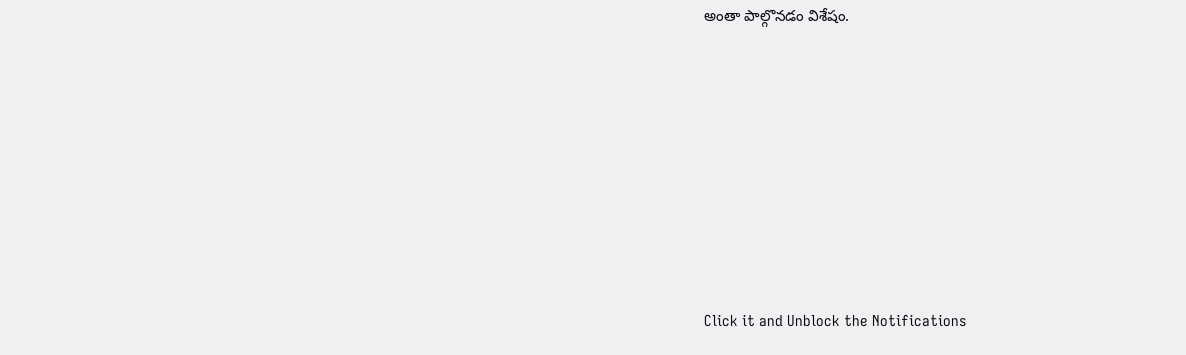అంతా పాల్గొనడం విశేషం.












Click it and Unblock the Notifications